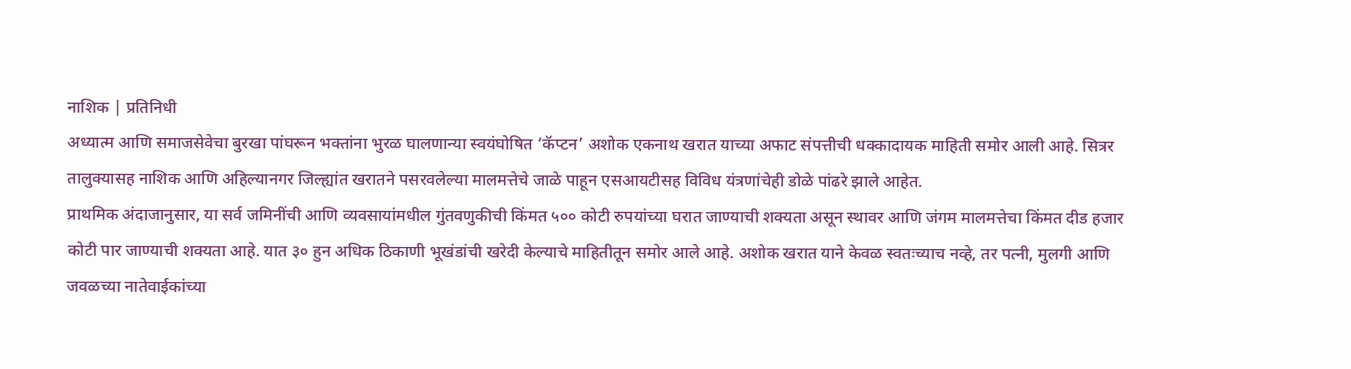नाशिक | प्रतिनिधी
अध्यात्म आणि समाजसेवेचा बुरखा पांघरून भक्तांना भुरळ घालणान्या स्वयंघोषित ‘कॅप्टन’ अशोक एकनाथ खरात याच्या अफाट संपत्तीची धक्कादायक माहिती समोर आली आहे. सित्रर तालुक्यासह नाशिक आणि अहिल्यानगर जिल्ह्यांत खरातने पसरवलेल्या मालमत्तेचे जाळे पाहून एसआयटीसह विविध यंत्रणांचेही डोळे पांढरे झाले आहेत.
प्राथमिक अंदाजानुसार, या सर्व जमिनींची आणि व्यवसायांमधील गुंतवणुकीची किंमत ५०० कोटी रुपयांच्या घरात जाण्याची शक्यता असून स्थावर आणि जंगम मालमत्तेचा किंमत दीड हजार कोटी पार जाण्याची शक्यता आहे. यात ३० हुन अधिक ठिकाणी भूखंडांची खरेदी केल्याचे माहितीतून समोर आले आहे. अशोक खरात याने केवळ स्वतःच्याच नव्हे, तर पत्नी, मुलगी आणि जवळच्या नातेवाईकांच्या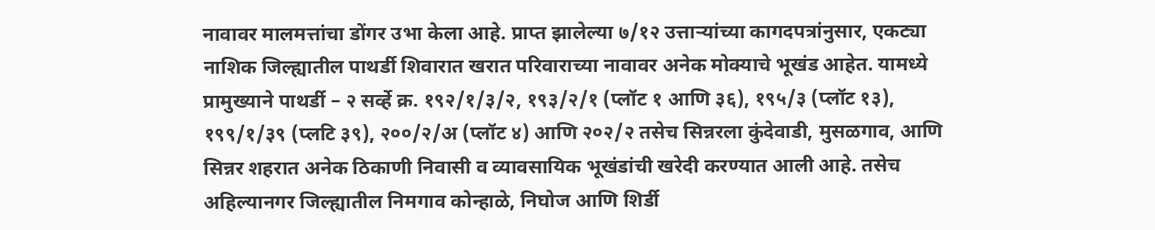नावावर मालमत्तांचा डोंगर उभा केला आहे. प्राप्त झालेल्या ७/१२ उत्ताऱ्यांच्या कागदपत्रांनुसार, एकट्या नाशिक जिल्ह्यातील पाथर्डी शिवारात खरात परिवाराच्या नावावर अनेक मोक्याचे भूखंड आहेत. यामध्ये प्रामुख्याने पाथर्डी – २ सर्व्हे क्र. १९२/१/३/२, १९३/२/१ (प्लॉट १ आणि ३६), १९५/३ (प्लॉट १३), १९९/१/३९ (प्लटि ३९), २००/२/अ (प्लॉट ४) आणि २०२/२ तसेच सिन्नरला कुंदेवाडी, मुसळगाव, आणि सिन्नर शहरात अनेक ठिकाणी निवासी व व्यावसायिक भूखंडांची खरेदी करण्यात आली आहे. तसेच अहिल्यानगर जिल्ह्यातील निमगाव कोन्हाळे, निघोज आणि शिर्डी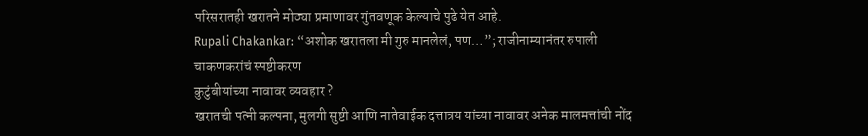परिसरातही खरातने मोठ्या प्रमाणावर गुंतवणूक केल्याचे पुढे येत आहे.
Rupali Chakankar: “अशोक खरातला मी गुरु मानलेलं, पण…”; राजीनाम्यानंतर रुपाली चाकणकरांचं स्पष्टीकरण
कुटुंबीयांच्या नावावर व्यवहार ?
खरातची पत्नी कल्पना, मुलगी सुष्टी आणि नातेवाईक दत्तात्रय यांच्या नावावर अनेक मालमत्तांची नोंद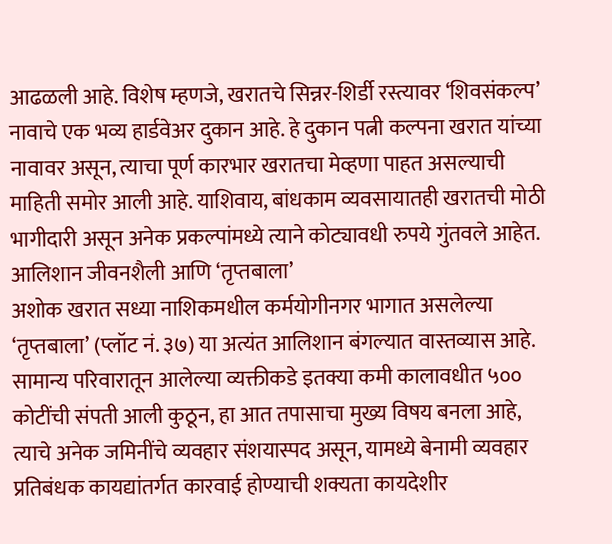आढळली आहे. विशेष म्हणजे, खरातचे सिन्नर-शिर्डी रस्त्यावर ‘शिवसंकल्प’ नावाचे एक भव्य हार्डवेअर दुकान आहे. हे दुकान पत्नी कल्पना खरात यांच्या नावावर असून, त्याचा पूर्ण कारभार खरातचा मेव्हणा पाहत असल्याची माहिती समोर आली आहे. याशिवाय, बांधकाम व्यवसायातही खरातची मोठी भागीदारी असून अनेक प्रकल्पांमध्ये त्याने कोट्यावधी रुपये गुंतवले आहेत.
आलिशान जीवनशैली आणि ‘तृप्तबाला’
अशोक खरात सध्या नाशिकमधील कर्मयोगीनगर भागात असलेल्या ‘तृप्तबाला’ (प्लॉट नं. ३७) या अत्यंत आलिशान बंगल्यात वास्तव्यास आहे. सामान्य परिवारातून आलेल्या व्यक्तीकडे इतक्या कमी कालावधीत ५०० कोटींची संपती आली कुठून, हा आत तपासाचा मुख्य विषय बनला आहे, त्याचे अनेक जमिनींचे व्यवहार संशयास्पद असून, यामध्ये बेनामी व्यवहार प्रतिबंधक कायद्यांतर्गत कारवाई होण्याची शक्यता कायदेशीर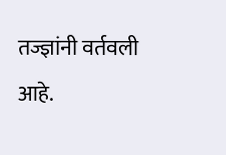तज्ज्ञांनी वर्तवली आहे.